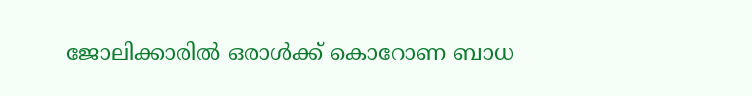ജോലിക്കാരില്‍ ഒരാള്‍ക്ക് കൊറോണ ബാധ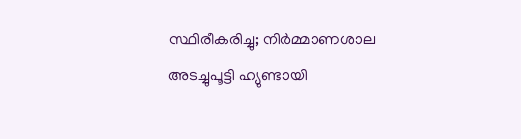സ്ഥിരീകരിച്ചു; നിര്‍മ്മാണശാല അടച്ചുപൂട്ടി ഹ്യുണ്ടായി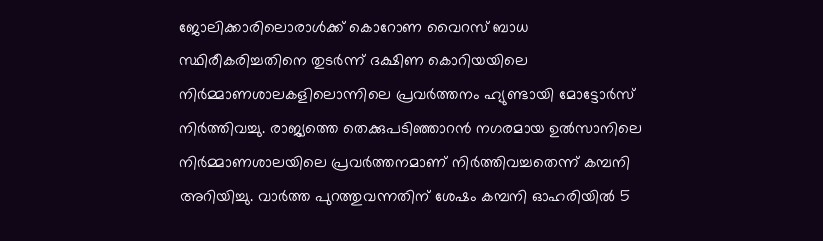ജോലിക്കാരിലൊരാള്‍ക്ക് കൊറോണ വൈറസ് ബാധ സ്ഥിരീകരിച്ചതിനെ തുടര്‍ന്ന് ദക്ഷിണ കൊറിയയിലെ നിര്‍മ്മാണശാലകളിലൊന്നിലെ പ്രവര്‍ത്തനം ഹ്യുണ്ടായി മോട്ടോര്‍സ് നിര്‍ത്തിവച്ചു. രാജ്യത്തെ തെക്കുപടിഞ്ഞാറന്‍ നഗരമായ ഉല്‍സാനിലെ നിര്‍മ്മാണശാലയിലെ പ്രവര്‍ത്തനമാണ് നിര്‍ത്തിവച്ചതെന്ന് കമ്പനി അറിയിച്ചു. വാര്‍ത്ത പുറത്തുവന്നതിന് ശേഷം കമ്പനി ഓഹരിയില്‍ 5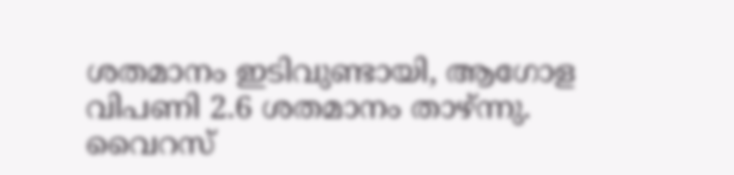ശതമാനം ഇടിവുണ്ടായി, ആഗോള വിപണി 2.6 ശതമാനം താഴ്ന്നു. വൈറസ്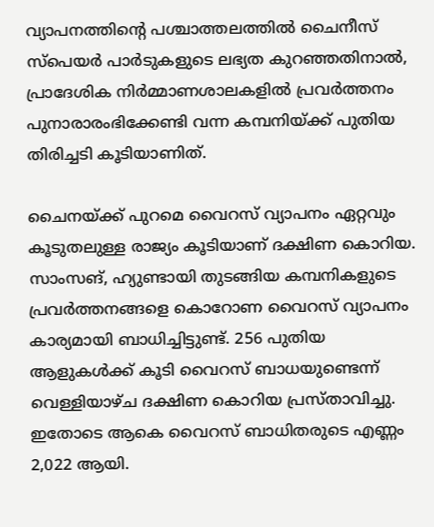വ്യാപനത്തിന്റെ പശ്ചാത്തലത്തില്‍ ചൈനീസ് സ്‌പെയര്‍ പാര്‍ടുകളുടെ ലഭ്യത കുറഞ്ഞതിനാല്‍, പ്രാദേശിക നിര്‍മ്മാണശാലകളില്‍ പ്രവര്‍ത്തനം പുനാരാരംഭിക്കേണ്ടി വന്ന കമ്പനിയ്ക്ക് പുതിയ തിരിച്ചടി കൂടിയാണിത്.

ചൈനയ്ക്ക് പുറമെ വൈറസ് വ്യാപനം ഏറ്റവും കൂടുതലുള്ള രാജ്യം കൂടിയാണ് ദക്ഷിണ കൊറിയ. സാംസങ്, ഹ്യുണ്ടായി തുടങ്ങിയ കമ്പനികളുടെ പ്രവര്‍ത്തനങ്ങളെ കൊറോണ വൈറസ് വ്യാപനം കാര്യമായി ബാധിച്ചിട്ടുണ്ട്. 256 പുതിയ ആളുകള്‍ക്ക് കൂടി വൈറസ് ബാധയുണ്ടെന്ന് വെള്ളിയാഴ്ച ദക്ഷിണ കൊറിയ പ്രസ്താവിച്ചു. ഇതോടെ ആകെ വൈറസ് ബാധിതരുടെ എണ്ണം 2,022 ആയി.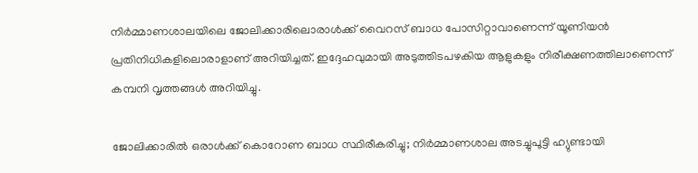നിര്‍മ്മാണശാലയിലെ ജോലിക്കാരിലൊരാള്‍ക്ക് വൈറസ് ബാധ പോസിറ്റാവാണെന്ന് യൂണിയന്‍ പ്രതിനിധികളിലൊരാളാണ് അറിയിച്ചത്. ഇദ്ദേഹവുമായി അടുത്തിടപഴകിയ ആളുകളും നിരീക്ഷണത്തിലാണെന്ന് കമ്പനി വൃത്തങ്ങള്‍ അറിയിച്ചു.

ജോലിക്കാരില്‍ ഒരാള്‍ക്ക് കൊറോണ ബാധ സ്ഥിരീകരിച്ചു; നിര്‍മ്മാണശാല അടച്ചുപൂട്ടി ഹ്യുണ്ടായി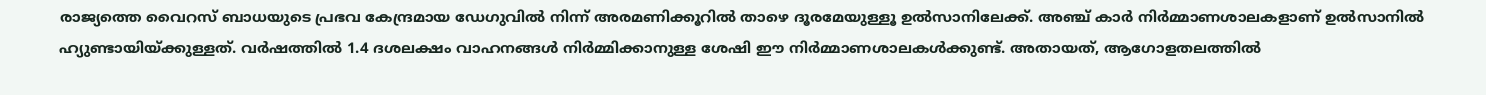രാജ്യത്തെ വൈറസ് ബാധയുടെ പ്രഭവ കേന്ദ്രമായ ഡേഗുവില്‍ നിന്ന് അരമണിക്കൂറില്‍ താഴെ ദൂരമേയുള്ളൂ ഉല്‍സാനിലേക്ക്. അഞ്ച് കാര്‍ നിര്‍മ്മാണശാലകളാണ് ഉല്‍സാനില്‍ ഹ്യുണ്ടായിയ്ക്കുള്ളത്. വര്‍ഷത്തില്‍ 1.4 ദശലക്ഷം വാഹനങ്ങള്‍ നിര്‍മ്മിക്കാനുള്ള ശേഷി ഈ നിര്‍മ്മാണശാലകള്‍ക്കുണ്ട്. അതായത്, ആഗോളതലത്തില്‍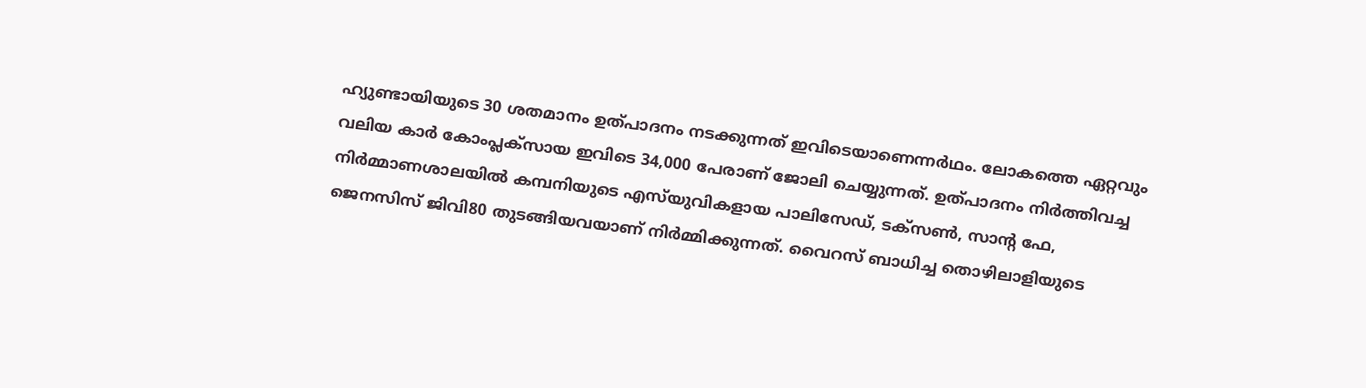ഹ്യുണ്ടായിയുടെ 30 ശതമാനം ഉത്പാദനം നടക്കുന്നത് ഇവിടെയാണെന്നര്‍ഥം. ലോകത്തെ ഏറ്റവും വലിയ കാര്‍ കോംപ്ലക്‌സായ ഇവിടെ 34,000 പേരാണ് ജോലി ചെയ്യുന്നത്. ഉത്പാദനം നിര്‍ത്തിവച്ച നിര്‍മ്മാണശാലയില്‍ കമ്പനിയുടെ എസ്‌യുവികളായ പാലിസേഡ്, ടക്‌സണ്‍, സാന്റ ഫേ, ജെനസിസ് ജിവി80 തുടങ്ങിയവയാണ് നിര്‍മ്മിക്കുന്നത്. വൈറസ് ബാധിച്ച തൊഴിലാളിയുടെ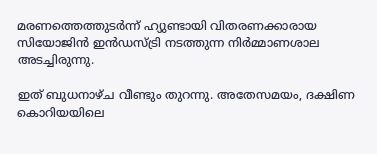മരണത്തെത്തുടര്‍ന്ന് ഹ്യുണ്ടായി വിതരണക്കാരായ സിയോജിന്‍ ഇന്‍ഡസ്ട്രി നടത്തുന്ന നിര്‍മ്മാണശാല അടച്ചിരുന്നു.

ഇത് ബുധനാഴ്ച വീണ്ടും തുറന്നു. അതേസമയം, ദക്ഷിണ കൊറിയയിലെ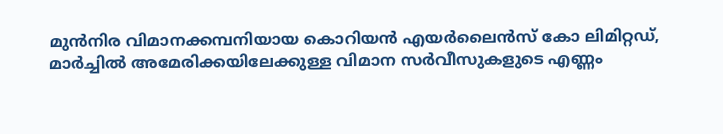മുന്‍നിര വിമാനക്കമ്പനിയായ കൊറിയന്‍ എയര്‍ലൈന്‍സ് കോ ലിമിറ്റഡ്, മാര്‍ച്ചില്‍ അമേരിക്കയിലേക്കുള്ള വിമാന സര്‍വീസുകളുടെ എണ്ണം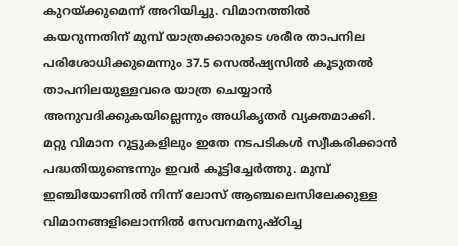കുറയ്ക്കുമെന്ന് അറിയിച്ചു. വിമാനത്തില്‍ കയറുന്നതിന് മുമ്പ് യാത്രക്കാരുടെ ശരീര താപനില പരിശോധിക്കുമെന്നും 37.5 സെല്‍ഷ്യസില്‍ കൂടുതല്‍ താപനിലയുള്ളവരെ യാത്ര ചെയ്യാന്‍ അനുവദിക്കുകയില്ലെന്നും അധികൃതര്‍ വ്യക്തമാക്കി. മറ്റു വിമാന റൂട്ടുകളിലും ഇതേ നടപടികള്‍ സ്വീകരിക്കാന്‍ പദ്ധതിയുണ്ടെന്നും ഇവര്‍ കൂട്ടിച്ചേര്‍ത്തു. മുമ്പ് ഇഞ്ചിയോണില്‍ നിന്ന് ലോസ് ആഞ്ചലെസിലേക്കുള്ള വിമാനങ്ങളിലൊന്നില്‍ സേവനമനുഷ്ഠിച്ച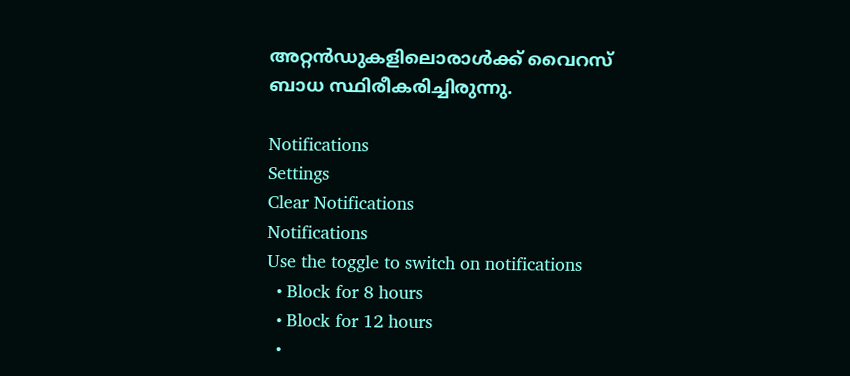അറ്റന്‍ഡുകളിലൊരാള്‍ക്ക് വൈറസ് ബാധ സ്ഥിരീകരിച്ചിരുന്നു.

Notifications
Settings
Clear Notifications
Notifications
Use the toggle to switch on notifications
  • Block for 8 hours
  • Block for 12 hours
  •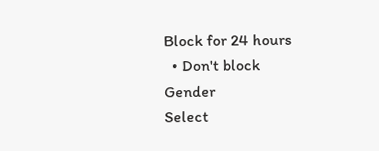Block for 24 hours
  • Don't block
Gender
Select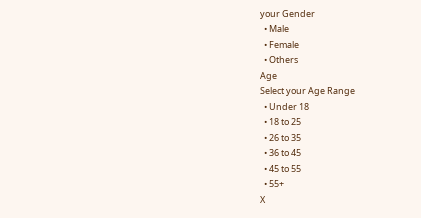your Gender
  • Male
  • Female
  • Others
Age
Select your Age Range
  • Under 18
  • 18 to 25
  • 26 to 35
  • 36 to 45
  • 45 to 55
  • 55+
X